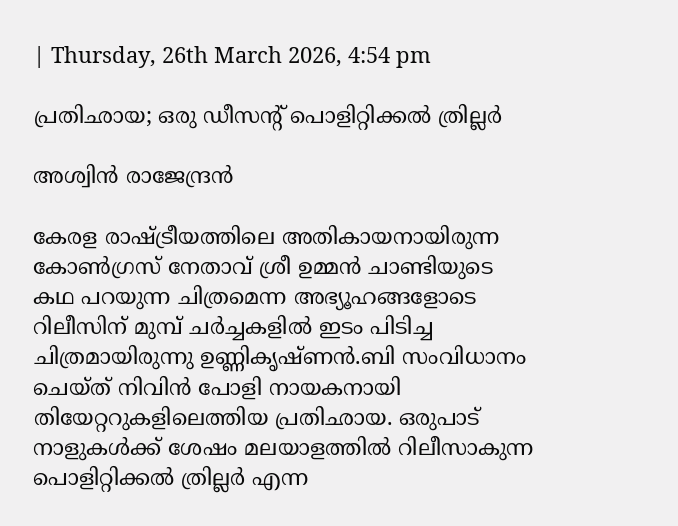| Thursday, 26th March 2026, 4:54 pm

പ്രതിഛായ; ഒരു ഡീസന്റ് പൊളിറ്റിക്കല്‍ ത്രില്ലര്‍

അശ്വിന്‍ രാജേന്ദ്രന്‍

കേരള രാഷ്ട്രീയത്തിലെ അതികായനായിരുന്ന കോണ്‍ഗ്രസ് നേതാവ് ശ്രീ ഉമ്മന്‍ ചാണ്ടിയുടെ കഥ പറയുന്ന ചിത്രമെന്ന അഭ്യൂഹങ്ങളോടെ റിലീസിന് മുമ്പ് ചര്‍ച്ചകളില്‍ ഇടം പിടിച്ച ചിത്രമായിരുന്നു ഉണ്ണികൃഷ്ണന്‍.ബി സംവിധാനം ചെയ്ത് നിവിന്‍ പോളി നായകനായി തിയേറ്ററുകളിലെത്തിയ പ്രതിഛായ. ഒരുപാട് നാളുകള്‍ക്ക് ശേഷം മലയാളത്തില്‍ റിലീസാകുന്ന പൊളിറ്റിക്കല്‍ ത്രില്ലര്‍ എന്ന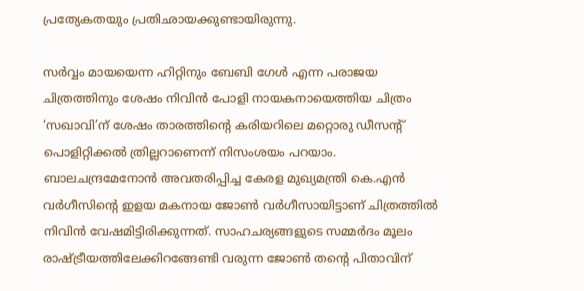പ്രത്യേകതയും പ്രതിഛായക്കുണ്ടായിരുന്നു.

സര്‍വ്വം മായയെന്ന ഹിറ്റിനും ബേബി ഗേള്‍ എന്ന പരാജയ ചിത്രത്തിനും ശേഷം നിവിന്‍ പോളി നായകനായെത്തിയ ചിത്രം ‘സഖാവി’ന് ശേഷം താരത്തിന്റെ കരിയറിലെ മറ്റൊരു ഡീസന്റ് പൊളിറ്റിക്കല്‍ ത്രില്ലറാണെന്ന് നിസംശയം പറയാം. ബാലചന്ദ്രമേനോന്‍ അവതരിപ്പിച്ച കേരള മുഖ്യമന്ത്രി കെ.എന്‍ വര്‍ഗീസിന്റെ ഇളയ മകനായ ജോണ്‍ വര്‍ഗീസായിട്ടാണ് ചിത്രത്തില്‍ നിവിന്‍ വേഷമിട്ടിരിക്കുന്നത്. സാഹചര്യങ്ങളുടെ സമ്മര്‍ദം മൂലം രാഷ്ട്രീയത്തിലേക്കിറങ്ങേണ്ടി വരുന്ന ജോണ്‍ തന്റെ പിതാവിന്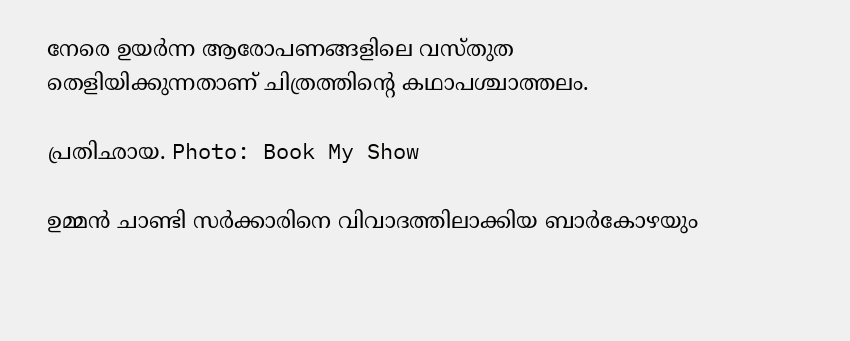നേരെ ഉയര്‍ന്ന ആരോപണങ്ങളിലെ വസ്തുത തെളിയിക്കുന്നതാണ് ചിത്രത്തിന്റെ കഥാപശ്ചാത്തലം.

പ്രതിഛായ. Photo: Book My Show

ഉമ്മന്‍ ചാണ്ടി സര്‍ക്കാരിനെ വിവാദത്തിലാക്കിയ ബാര്‍കോഴയും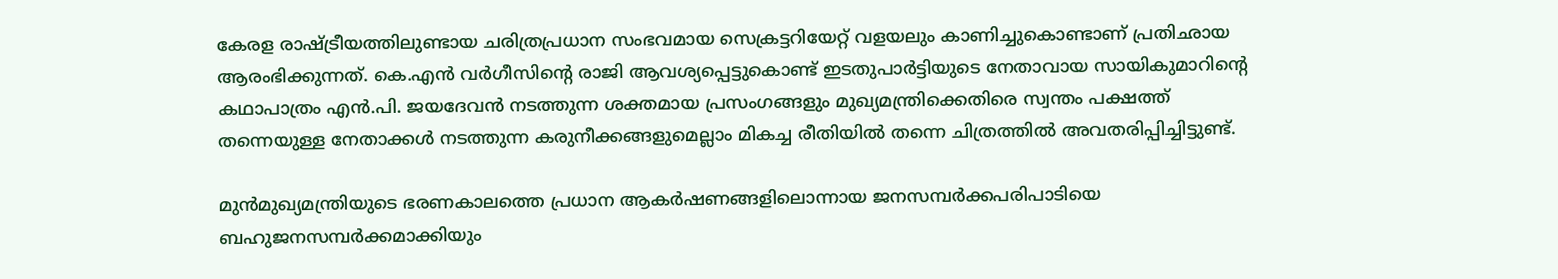കേരള രാഷ്ട്രീയത്തിലുണ്ടായ ചരിത്രപ്രധാന സംഭവമായ സെക്രട്ടറിയേറ്റ് വളയലും കാണിച്ചുകൊണ്ടാണ് പ്രതിഛായ ആരംഭിക്കുന്നത്. കെ.എന്‍ വര്‍ഗീസിന്റെ രാജി ആവശ്യപ്പെട്ടുകൊണ്ട് ഇടതുപാര്‍ട്ടിയുടെ നേതാവായ സായികുമാറിന്റെ കഥാപാത്രം എന്‍.പി. ജയദേവന്‍ നടത്തുന്ന ശക്തമായ പ്രസംഗങ്ങളും മുഖ്യമന്ത്രിക്കെതിരെ സ്വന്തം പക്ഷത്ത് തന്നെയുള്ള നേതാക്കള്‍ നടത്തുന്ന കരുനീക്കങ്ങളുമെല്ലാം മികച്ച രീതിയില്‍ തന്നെ ചിത്രത്തില്‍ അവതരിപ്പിച്ചിട്ടുണ്ട്.

മുന്‍മുഖ്യമന്ത്രിയുടെ ഭരണകാലത്തെ പ്രധാന ആകര്‍ഷണങ്ങളിലൊന്നായ ജനസമ്പര്‍ക്കപരിപാടിയെ ബഹുജനസമ്പര്‍ക്കമാക്കിയും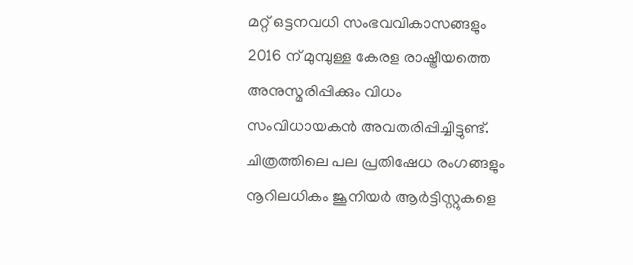മറ്റ് ഒട്ടനവധി സംഭവവികാസങ്ങളും 2016 ന് മുമ്പുള്ള കേരള രാഷ്ട്രീയത്തെ അനുസ്മരിപ്പിക്കും വിധം സംവിധായകന്‍ അവതരിപ്പിച്ചിട്ടുണ്ട്. ചിത്രത്തിലെ പല പ്രതിഷേധ രംഗങ്ങളും നൂറിലധികം ജൂനിയര്‍ ആര്‍ട്ടിസ്റ്റുകളെ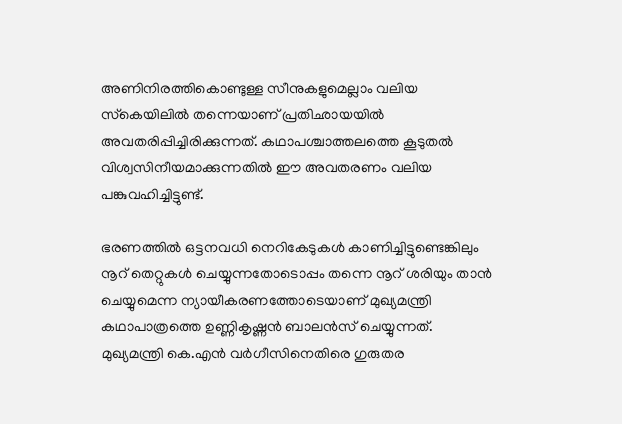അണിനിരത്തികൊണ്ടുള്ള സീനുകളുമെല്ലാം വലിയ സ്‌കെയിലില്‍ തന്നെയാണ് പ്രതിഛായയില്‍ അവതരിപ്പിച്ചിരിക്കുന്നത്. കഥാപശ്ചാത്തലത്തെ കൂടുതല്‍ വിശ്വസിനീയമാക്കുന്നതില്‍ ഈ അവതരണം വലിയ പങ്കുവഹിച്ചിട്ടുണ്ട്.

ഭരണത്തില്‍ ഒട്ടനവധി നെറികേടുകള്‍ കാണിച്ചിട്ടുണ്ടെങ്കിലും നൂറ് തെറ്റുകള്‍ ചെയ്യുന്നതോടൊപ്പം തന്നെ നൂറ് ശരിയും താന്‍ ചെയ്യുമെന്ന ന്യായീകരണത്തോടെയാണ് മുഖ്യമന്ത്രി കഥാപാത്രത്തെ ഉണ്ണികൃഷ്ണന്‍ ബാലന്‍സ് ചെയ്യുന്നത്. മുഖ്യമന്ത്രി കെ.എന്‍ വര്‍ഗീസിനെതിരെ ഗുരുതര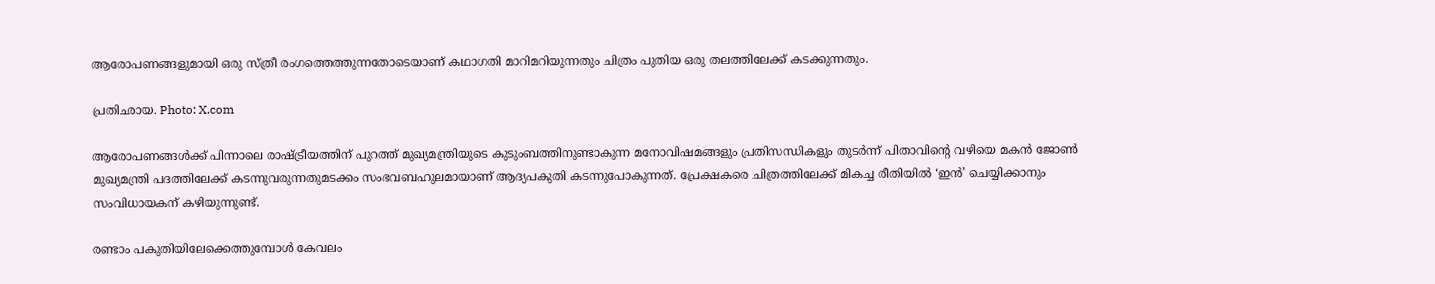ആരോപണങ്ങളുമായി ഒരു സ്ത്രീ രംഗത്തെത്തുന്നതോടെയാണ് കഥാഗതി മാറിമറിയുന്നതും ചിത്രം പുതിയ ഒരു തലത്തിലേക്ക് കടക്കുന്നതും.

പ്രതിഛായ. Photo: X.com

ആരോപണങ്ങള്‍ക്ക് പിന്നാലെ രാഷ്ട്രീയത്തിന് പുറത്ത് മുഖ്യമന്ത്രിയുടെ കുടുംബത്തിനുണ്ടാകുന്ന മനോവിഷമങ്ങളും പ്രതിസന്ധികളും തുടര്‍ന്ന് പിതാവിന്റെ വഴിയെ മകന്‍ ജോണ്‍ മുഖ്യമന്ത്രി പദത്തിലേക്ക് കടന്നുവരുന്നതുമടക്കം സംഭവബഹുലമായാണ് ആദ്യപകുതി കടന്നുപോകുന്നത്. പ്രേക്ഷകരെ ചിത്രത്തിലേക്ക് മികച്ച രീതിയില്‍ ‘ഇന്‍’ ചെയ്യിക്കാനും സംവിധായകന് കഴിയുന്നുണ്ട്.

രണ്ടാം പകുതിയിലേക്കെത്തുമ്പോള്‍ കേവലം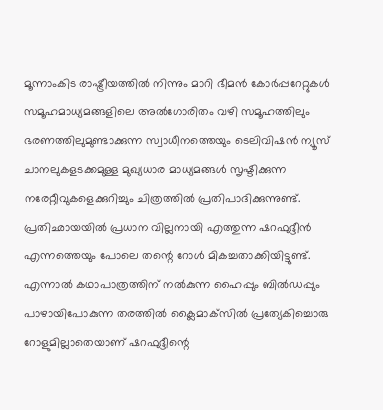മൂന്നാംകിട രാഷ്ട്രീയത്തില്‍ നിന്നും മാറി ഭീമന്‍ കോര്‍പ്പറേറ്റുകള്‍ സമൂഹമാധ്യമങ്ങളിലെ അല്‍ഗോരിതം വഴി സമൂഹത്തിലും ഭരണത്തിലുമുണ്ടാക്കുന്ന സ്വാധീനത്തെയും ടെലിവിഷന്‍ ന്യൂസ് ചാനലുകളടക്കമുള്ള മുഖ്യധാര മാധ്യമങ്ങള്‍ സൃഷ്ടിക്കുന്ന നരേറ്റീവുകളെക്കുറിച്ചും ചിത്രത്തില്‍ പ്രതിപാദിക്കുന്നുണ്ട്. പ്രതിഛായയില്‍ പ്രധാന വില്ലനായി എത്തുന്ന ഷറഫുദ്ദീന്‍ എന്നത്തെയും പോലെ തന്റെ റോള്‍ മികച്ചതാക്കിയിട്ടുണ്ട്. എന്നാല്‍ കഥാപാത്രത്തിന് നല്‍കുന്ന ഹൈപ്പും ബില്‍ഡപ്പും പാഴായിപോകുന്ന തരത്തില്‍ ക്ലൈമാക്‌സില്‍ പ്രത്യേകിച്ചൊരു റോളുമില്ലാതെയാണ് ഷറഫുദ്ദീന്റെ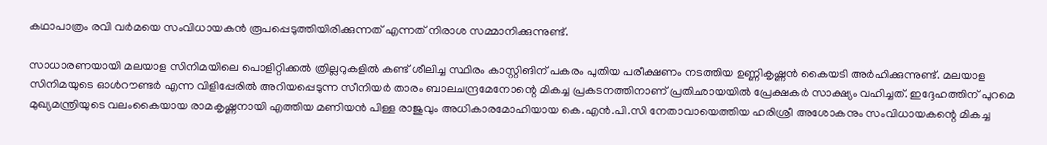കഥാപാത്രം രവി വര്‍മയെ സംവിധായകന്‍ രൂപപ്പെടുത്തിയിരിക്കുന്നത് എന്നത് നിരാശ സമ്മാനിക്കുന്നുണ്ട്.

സാധാരണയായി മലയാള സിനിമയിലെ പൊളിറ്റിക്കല്‍ ത്രില്ലറുകളില്‍ കണ്ട് ശീലിച്ച സ്ഥിരം കാസ്റ്റിങിന് പകരം പുതിയ പരീക്ഷണം നടത്തിയ ഉണ്ണികൃഷ്ണന്‍ കൈയടി അര്‍ഹിക്കുന്നുണ്ട്. മലയാള സിനിമയുടെ ഓള്‍റൗണ്ടര്‍ എന്ന വിളിപ്പേരില്‍ അറിയപ്പെടുന്ന സീനിയര്‍ താരം ബാലചന്ദ്രമേനോന്റെ മികച്ച പ്രകടനത്തിനാണ് പ്രതിഛായയില്‍ പ്രേക്ഷകര്‍ സാക്ഷ്യം വഹിച്ചത്. ഇദ്ദേഹത്തിന് പുറമെ മുഖ്യമന്ത്രിയുടെ വലംകൈയായ രാമകൃഷ്ണനായി എത്തിയ മണിയന്‍ പിള്ള രാജുവും അധികാരമോഹിയായ കെ.എന്‍.പി.സി നേതാവായെത്തിയ ഹരിശ്രീ അശോകനും സംവിധായകന്റെ മികച്ച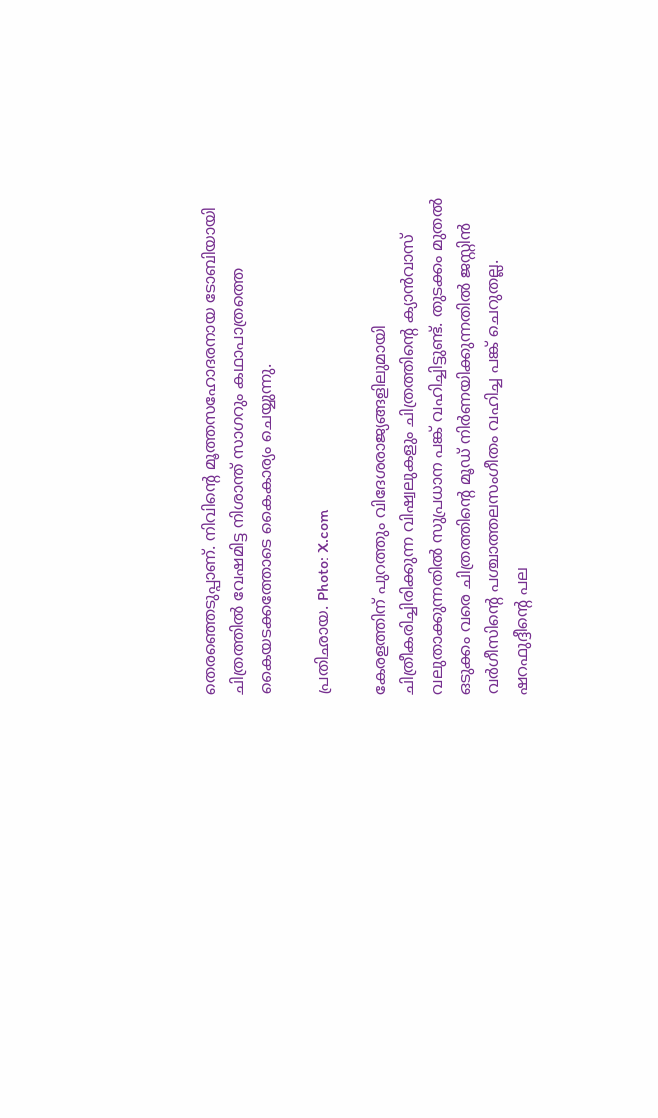തെരഞ്ഞെടുപ്പാണ്. നിവിന്റെ മൂത്തസഹോദരനായ ടോബിയായി ചിത്രത്തില്‍ വേഷമിട്ട നിശാന്ത് സാഗറും കഥാപാത്രത്തെ കൈയടക്കത്തോടെ കൈകാര്യം ചെയ്യുന്നു.

പ്രതിഛായ. Photo: X.com

കേരളത്തിന് പുറത്തും വിദേശരാജ്യങ്ങളിലുമായി ചിത്രീകരിച്ചിരിക്കുന്ന വിഷ്വലുകളും ചിത്രത്തിന്റെ ക്യാന്‍വാസ് വലുതാക്കുന്നതില്‍ സുപ്രധാന പങ്ക് വഹിച്ചിട്ടുണ്ട്. തുടക്കം മുതല്‍ ഒടുക്കം വരെ ചിത്രത്തിന്റെ മൂഡ് നിര്‍ണയിക്കുന്നതില്‍ ജസ്റ്റിന്‍ വര്‍ഗീസിന്റെ പശ്ചാത്തലസംഗീതം വഹിച്ച പങ്ക് ചെറുതല്ല. ഷറഫുദ്ദീന്റെ പല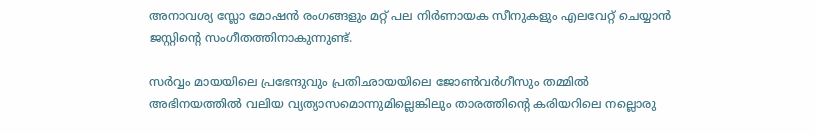അനാവശ്യ സ്ലോ മോഷന്‍ രംഗങ്ങളും മറ്റ് പല നിര്‍ണായക സീനുകളും എലവേറ്റ് ചെയ്യാന്‍ ജസ്റ്റിന്റെ സംഗീതത്തിനാകുന്നുണ്ട്.

സര്‍വ്വം മായയിലെ പ്രഭേന്ദുവും പ്രതിഛായയിലെ ജോണ്‍വര്‍ഗീസും തമ്മില്‍ അഭിനയത്തില്‍ വലിയ വ്യത്യാസമൊന്നുമില്ലെങ്കിലും താരത്തിന്റെ കരിയറിലെ നല്ലൊരു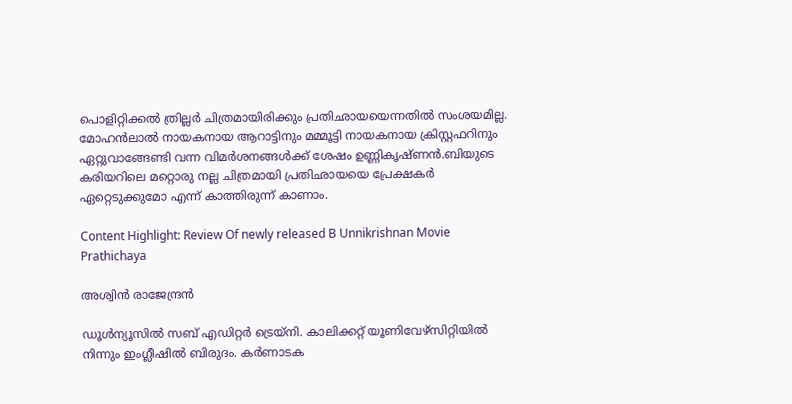പൊളിറ്റിക്കല്‍ ത്രില്ലര്‍ ചിത്രമായിരിക്കും പ്രതിഛായയെന്നതില്‍ സംശയമില്ല. മോഹന്‍ലാല്‍ നായകനായ ആറാട്ടിനും മമ്മൂട്ടി നായകനായ ക്രിസ്റ്റഫറിനും ഏറ്റുവാങ്ങേണ്ടി വന്ന വിമര്‍ശനങ്ങള്‍ക്ക് ശേഷം ഉണ്ണികൃഷ്ണന്‍.ബിയുടെ കരിയറിലെ മറ്റൊരു നല്ല ചിത്രമായി പ്രതിഛായയെ പ്രേക്ഷകര്‍ ഏറ്റെടുക്കുമോ എന്ന് കാത്തിരുന്ന് കാണാം.

Content Highlight: Review Of newly released B Unnikrishnan Movie Prathichaya

അശ്വിന്‍ രാജേന്ദ്രന്‍

ഡൂള്‍ന്യൂസില്‍ സബ് എഡിറ്റര്‍ ട്രെയ്‌നി. കാലിക്കറ്റ് യൂണിവേഴ്സിറ്റിയില്‍ നിന്നും ഇംഗ്ലീഷില്‍ ബിരുദം. കര്‍ണാടക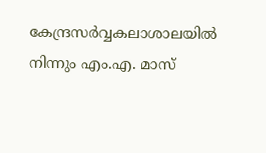കേന്ദ്രസര്‍വ്വകലാശാലയില്‍ നിന്നും എം.എ. മാസ്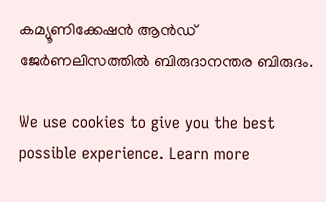കമ്യൂണിക്കേഷന്‍ ആന്‍ഡ് ജേര്‍ണലിസത്തില്‍ ബിരുദാനന്തര ബിരുദം.

We use cookies to give you the best possible experience. Learn more